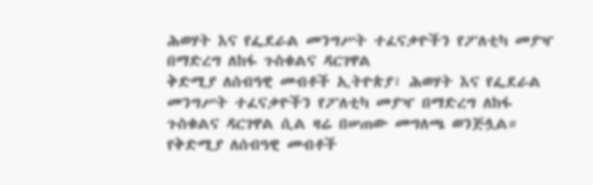ሕወሃት እና የፌደራል መንግሥት ተፈናቃዮችን የፖለቲካ መያዣ በማድረግ ለከፋ ጉስቁልና ዳርገዋል
ቅድሚያ ለሰብዓዊ መብቶች ኢትዮጵያ፣ ሕወሃት እና የፌደራል መንግሥት ተፈናቃዮችን የፖለቲካ መያዣ በማድረግ ለከፋ ጉስቁልና ዳርገዋል ሲል ዛሬ በሠጠው መግለጫ ወንጅሏል። የቅድሚያ ለሰብዓዊ መብቶች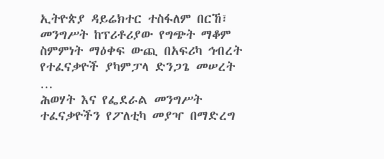ኢትዮጵያ ዳይሬክተር ተስፋለም በርኸ፣ መንግሥት ከፕሪቶሪያው የግጭት ማቆም ስምምነት ማዕቀፍ ውጪ በአፍሪካ ኅብረት የተፈናቃዮች ያካምፓላ ድንጋጌ መሠረት …
ሕወሃት እና የፌደራል መንግሥት ተፈናቃዮችን የፖለቲካ መያዣ በማድረግ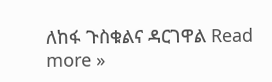ለከፋ ጉስቁልና ዳርገዋል Read more »